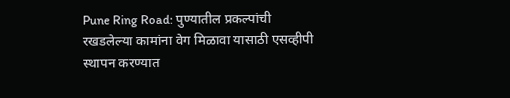Pune Ring Road: पुण्यातील प्रकल्पांची रखडलेल्या कामांना वेग मिळावा यासाठी एसव्हीपी स्थापन करण्यात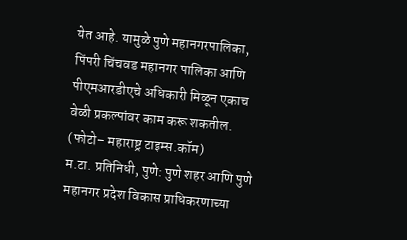येत आहे. यामुळे पुणे महानगरपालिका, पिंपरी चिंचवड महानगर पालिका आणि पीएमआरडीएचे अधिकारी मिळून एकाच वेळी प्रकल्पांवर काम करू शकतील.
(फोटो– महाराष्ट्र टाइम्स.कॉम)
म.टा. प्रतिनिधी, पुणे: पुणे शहर आणि पुणे महानगर प्रदेश विकास प्राधिकरणाच्या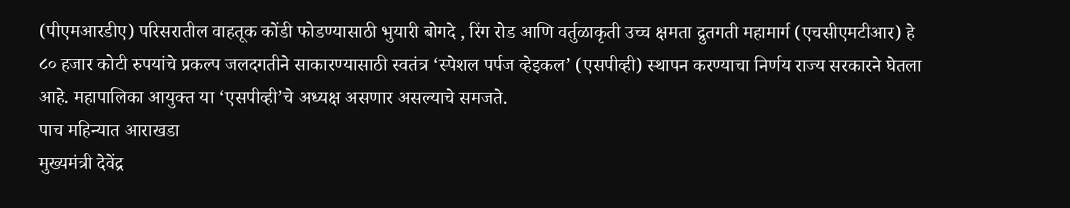(पीएमआरडीए) परिसरातील वाहतूक कोंडी फोडण्यासाठी भुयारी बोगदे , रिंग रोड आणि वर्तुळाकृती उच्च क्षमता द्रुतगती महामार्ग (एचसीएमटीआर) हे ८० हजार कोटी रुपयांचे प्रकल्प जलदगतीने साकारण्यासाठी स्वतंत्र ‘स्पेशल पर्पज व्हेइकल’ (एसपीव्ही) स्थापन करण्याचा निर्णय राज्य सरकारने घेतला आहे. महापालिका आयुक्त या ‘एसपीव्ही’चे अध्यक्ष असणार असल्याचे समजते.
पाच महिन्यात आराखडा
मुख्यमंत्री देवेंद्र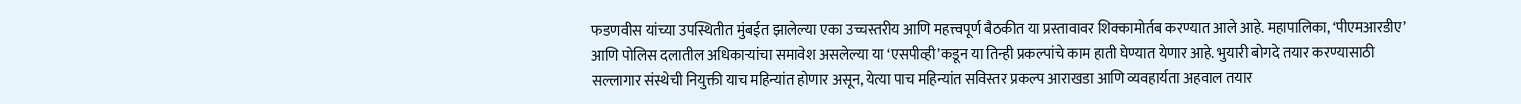फडणवीस यांच्या उपस्थितीत मुंबईत झालेल्या एका उच्चस्तरीय आणि महत्त्वपूर्ण बैठकीत या प्रस्तावावर शिक्कामोर्तब करण्यात आले आहे. महापालिका, ‘पीएमआरडीए’ आणि पोलिस दलातील अधिकाऱ्यांचा समावेश असलेल्या या ‘एसपीव्ही’कडून या तिन्ही प्रकल्पांचे काम हाती घेण्यात येणार आहे. भुयारी बोगदे तयार करण्यासाठी सल्लागार संस्थेची नियुक्ती याच महिन्यांत होणार असून, येत्या पाच महिन्यांत सविस्तर प्रकल्प आराखडा आणि व्यवहार्यता अहवाल तयार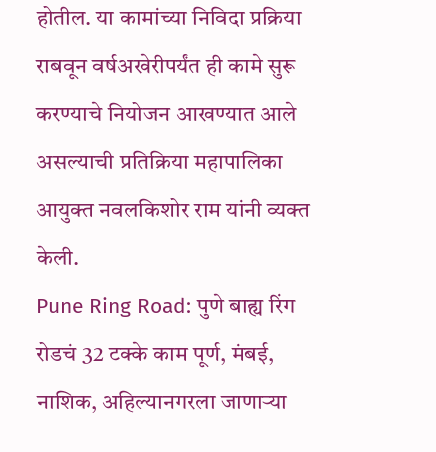होतील. या कामांच्या निविदा प्रक्रिया राबवून वर्षअखेरीपर्यंत ही कामे सुरू करण्याचे नियोजन आखण्यात आले असल्याची प्रतिक्रिया महापालिका आयुक्त नवलकिशोर राम यांनी व्यक्त केली.
Pune Ring Road: पुणे बाह्य रिंग रोडचं 32 टक्के काम पूर्ण, मंबई, नाशिक, अहिल्यानगरला जाणाऱ्या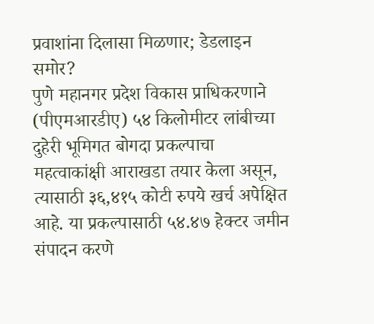प्रवाशांना दिलासा मिळणार; डेडलाइन समोर?
पुणे महानगर प्रदेश विकास प्राधिकरणाने (पीएमआरडीए) ५४ किलोमीटर लांबीच्या दुहेरी भूमिगत बोगदा प्रकल्पाचा महत्वाकांक्षी आराखडा तयार केला असून, त्यासाठी ३६,४१५ कोटी रुपये खर्च अपेक्षित आहे. या प्रकल्पासाठी ५४.४७ हेक्टर जमीन संपादन करणे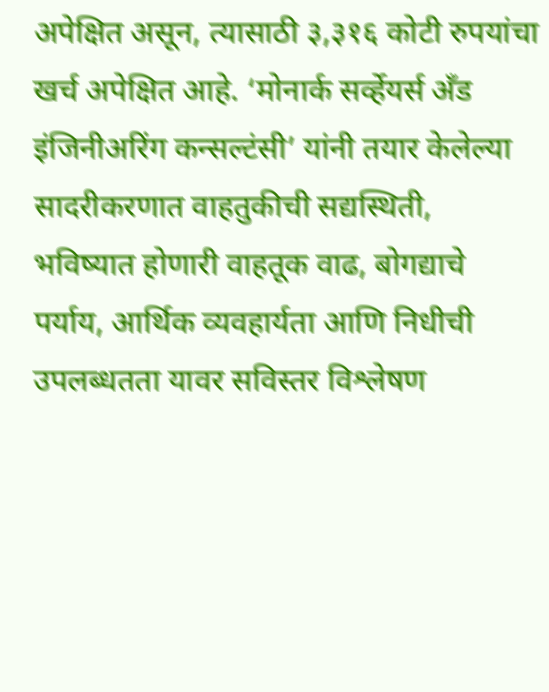अपेक्षित असून, त्यासाठी ३,३१६ कोटी रुपयांचा खर्च अपेक्षित आहे. ‘मोनार्क सर्व्हेयर्स अँड इंजिनीअरिंग कन्सल्टंसी’ यांनी तयार केलेल्या सादरीकरणात वाहतुकीची सद्यस्थिती, भविष्यात होणारी वाहतूक वाढ, बोगद्याचे पर्याय, आर्थिक व्यवहार्यता आणि निधीची उपलब्धतता यावर सविस्तर विश्लेषण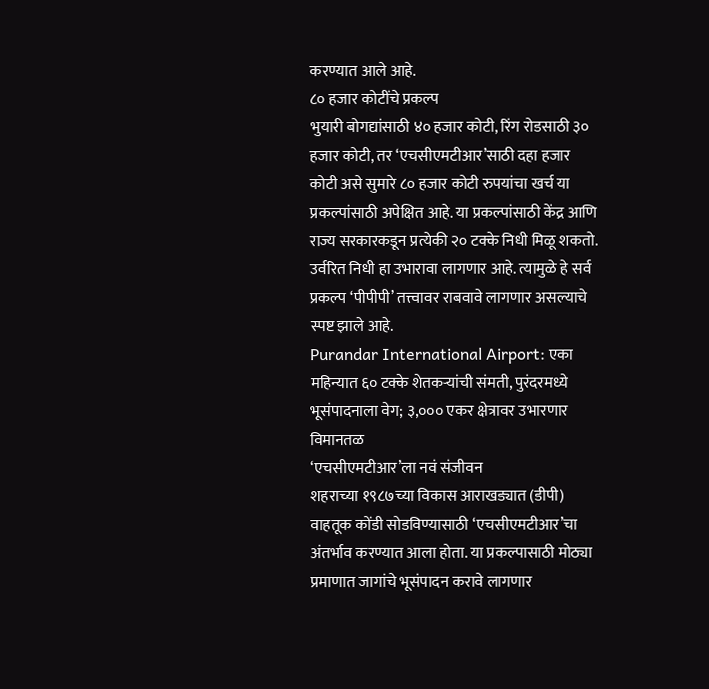करण्यात आले आहे.
८० हजार कोटींचे प्रकल्प
भुयारी बोगद्यांसाठी ४० हजार कोटी, रिंग रोडसाठी ३० हजार कोटी, तर ‘एचसीएमटीआर’साठी दहा हजार कोटी असे सुमारे ८० हजार कोटी रुपयांचा खर्च या प्रकल्पांसाठी अपेक्षित आहे. या प्रकल्पांसाठी केंद्र आणि राज्य सरकारकडून प्रत्येकी २० टक्के निधी मिळू शकतो. उर्वरित निधी हा उभारावा लागणार आहे. त्यामुळे हे सर्व प्रकल्प ‘पीपीपी’ तत्त्वावर राबवावे लागणार असल्याचे स्पष्ट झाले आहे.
Purandar International Airport: एका महिन्यात ६० टक्के शेतकऱ्यांची संमती, पुरंदरमध्ये भूसंपादनाला वेग; ३,००० एकर क्षेत्रावर उभारणार विमानतळ
‘एचसीएमटीआर’ला नवं संजीवन
शहराच्या १९८७च्या विकास आराखड्यात (डीपी) वाहतूक कोंडी सोडविण्यासाठी ‘एचसीएमटीआर’चा अंतर्भाव करण्यात आला होता. या प्रकल्पासाठी मोठ्या प्रमाणात जागांचे भूसंपादन करावे लागणार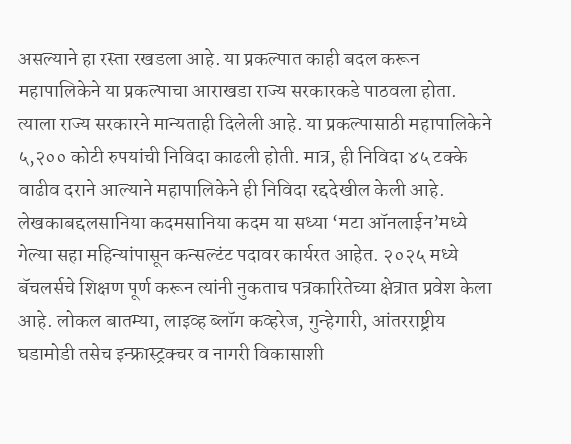असल्याने हा रस्ता रखडला आहे. या प्रकल्पात काही बदल करून महापालिकेने या प्रकल्पाचा आराखडा राज्य सरकारकडे पाठवला होता. त्याला राज्य सरकारने मान्यताही दिलेली आहे. या प्रकल्पासाठी महापालिकेने ५,२०० कोटी रुपयांची निविदा काढली होती. मात्र, ही निविदा ४५ टक्के वाढीव दराने आल्याने महापालिकेने ही निविदा रद्ददेखील केली आहे.
लेखकाबद्दलसानिया कदमसानिया कदम या सध्या ‘मटा ऑनलाईन’मध्ये गेल्या सहा महिन्यांपासून कन्सल्टंट पदावर कार्यरत आहेत. २०२५ मध्ये बॅचलर्सचे शिक्षण पूर्ण करून त्यांनी नुकताच पत्रकारितेच्या क्षेत्रात प्रवेश केला आहे. लोकल बातम्या, लाइव्ह ब्लॉग कव्हरेज, गुन्हेगारी, आंतरराष्ट्रीय घडामोडी तसेच इन्फ्रास्ट्रक्चर व नागरी विकासाशी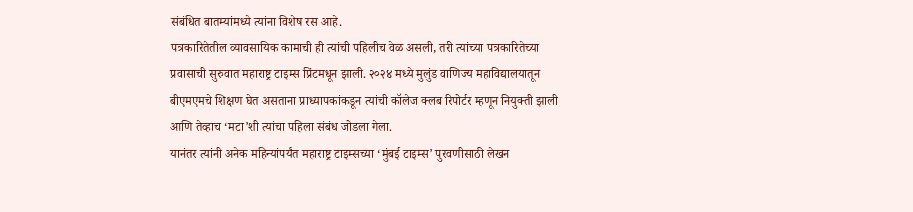संबंधित बातम्यांमध्ये त्यांना विशेष रस आहे.
पत्रकारितेतील व्यावसायिक कामाची ही त्यांची पहिलीच वेळ असली, तरी त्यांच्या पत्रकारितेच्या प्रवासाची सुरुवात महाराष्ट्र टाइम्स प्रिंटमधून झाली. २०२४ मध्ये मुलुंड वाणिज्य महाविद्यालयातून बीएमएमचे शिक्षण घेत असताना प्राध्यापकांकडून त्यांची कॉलेज क्लब रिपोर्टर म्हणून नियुक्ती झाली आणि तेव्हाच ‘मटा’शी त्यांचा पहिला संबंध जोडला गेला.
यानंतर त्यांनी अनेक महिन्यांपर्यंत महाराष्ट्र टाइम्सच्या ‘मुंबई टाइम्स’ पुरवणीसाठी लेखन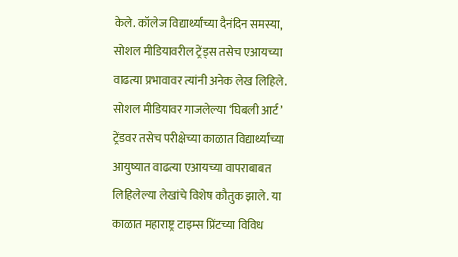केले. कॉलेज विद्यार्थ्यांच्या दैनंदिन समस्या, सोशल मीडियावरील ट्रेंड्स तसेच एआयच्या वाढत्या प्रभावावर त्यांनी अनेक लेख लिहिले. सोशल मीडियावर गाजलेल्या ‘घिबली आर्ट’ ट्रेंडवर तसेच परीक्षेच्या काळात विद्यार्थ्यांच्या आयुष्यात वाढत्या एआयच्या वापराबाबत लिहिलेल्या लेखांचे विशेष कौतुक झाले. या काळात महाराष्ट्र टाइम्स प्रिंटच्या विविध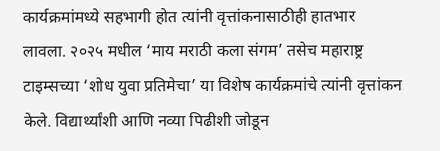कार्यक्रमांमध्ये सहभागी होत त्यांनी वृत्तांकनासाठीही हातभार लावला. २०२५ मधील ‘माय मराठी कला संगम’ तसेच महाराष्ट्र टाइम्सच्या ‘शोध युवा प्रतिमेचा’ या विशेष कार्यक्रमांचे त्यांनी वृत्तांकन केले. विद्यार्थ्यांशी आणि नव्या पिढीशी जोडून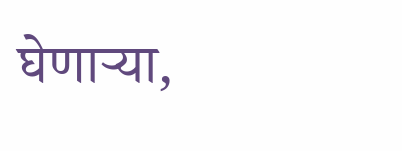घेणाऱ्या,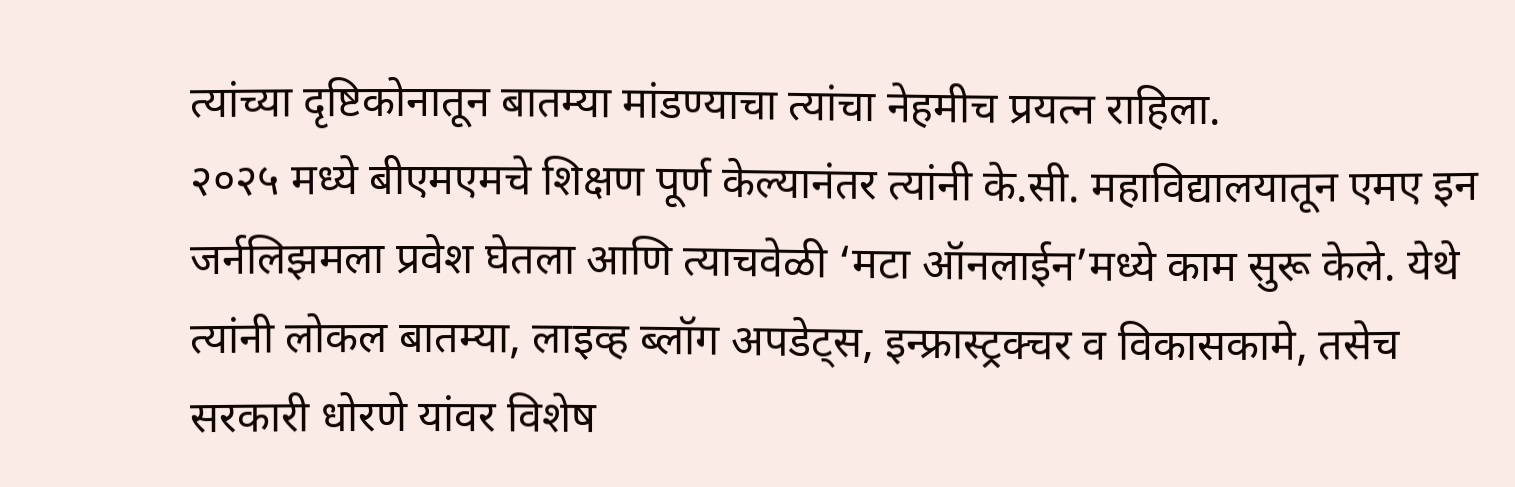त्यांच्या दृष्टिकोनातून बातम्या मांडण्याचा त्यांचा नेहमीच प्रयत्न राहिला.
२०२५ मध्ये बीएमएमचे शिक्षण पूर्ण केल्यानंतर त्यांनी के.सी. महाविद्यालयातून एमए इन जर्नलिझमला प्रवेश घेतला आणि त्याचवेळी ‘मटा ऑनलाईन’मध्ये काम सुरू केले. येथे त्यांनी लोकल बातम्या, लाइव्ह ब्लॉग अपडेट्स, इन्फ्रास्ट्रक्चर व विकासकामे, तसेच सरकारी धोरणे यांवर विशेष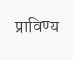प्राविण्य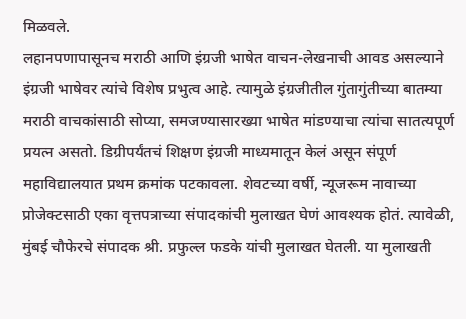मिळवले.
लहानपणापासूनच मराठी आणि इंग्रजी भाषेत वाचन-लेखनाची आवड असल्याने इंग्रजी भाषेवर त्यांचे विशेष प्रभुत्व आहे. त्यामुळे इंग्रजीतील गुंतागुंतीच्या बातम्या मराठी वाचकांसाठी सोप्या, समजण्यासारख्या भाषेत मांडण्याचा त्यांचा सातत्यपूर्ण प्रयत्न असतो. डिग्रीपर्यंतचं शिक्षण इंग्रजी माध्यमातून केलं असून संपूर्ण महाविद्यालयात प्रथम क्रमांक पटकावला. शेवटच्या वर्षी, न्यूजरूम नावाच्या प्रोजेक्टसाठी एका वृत्तपत्राच्या संपादकांची मुलाखत घेणं आवश्यक होतं. त्यावेळी, मुंबई चौफेरचे संपादक श्री. प्रफुल्ल फडके यांची मुलाखत घेतली. या मुलाखती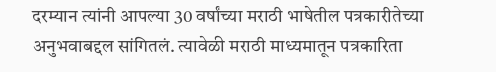दरम्यान त्यांनी आपल्या 30 वर्षांच्या मराठी भाषेतील पत्रकारीतेच्या अनुभवाबद्दल सांगितलं. त्यावेळी मराठी माध्यमातून पत्रकारिता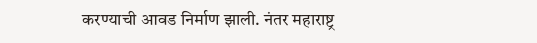करण्याची आवड निर्माण झाली. नंतर महाराष्ट्र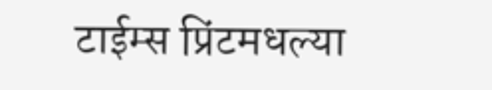टाईम्स प्रिंटमधल्या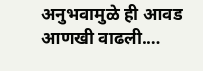अनुभवामुळे ही आवड आणखी वाढली.…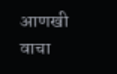आणखी वाचा